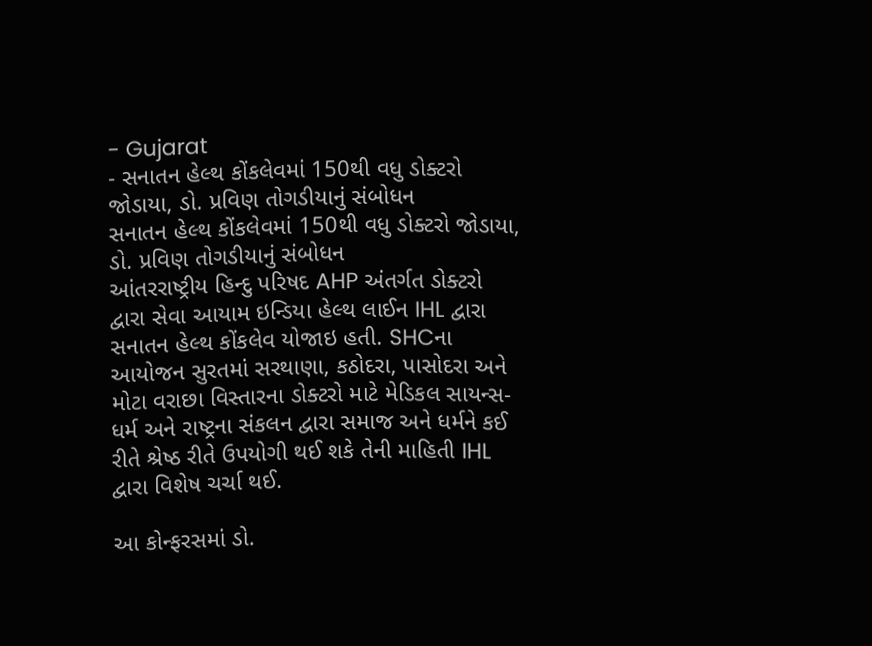- Gujarat
- સનાતન હેલ્થ કોંકલેવમાં 150થી વધુ ડોક્ટરો જોડાયા, ડો. પ્રવિણ તોગડીયાનું સંબોધન
સનાતન હેલ્થ કોંકલેવમાં 150થી વધુ ડોક્ટરો જોડાયા, ડો. પ્રવિણ તોગડીયાનું સંબોધન
આંતરરાષ્ટ્રીય હિન્દુ પરિષદ AHP અંતર્ગત ડોક્ટરો દ્વારા સેવા આયામ ઇન્ડિયા હેલ્થ લાઈન IHL દ્વારા સનાતન હેલ્થ કોંકલેવ યોજાઇ હતી. SHCના આયોજન સુરતમાં સરથાણા, કઠોદરા, પાસોદરા અને મોટા વરાછા વિસ્તારના ડોક્ટરો માટે મેડિકલ સાયન્સ- ધર્મ અને રાષ્ટ્રના સંકલન દ્વારા સમાજ અને ધર્મને કઈ રીતે શ્રેષ્ઠ રીતે ઉપયોગી થઈ શકે તેની માહિતી IHL દ્વારા વિશેષ ચર્ચા થઈ.

આ કોન્ફરસમાં ડો.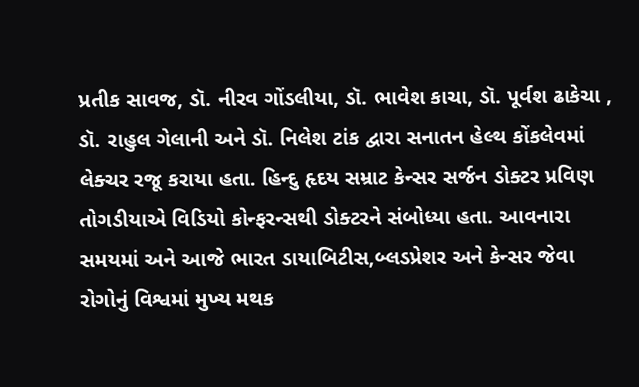પ્રતીક સાવજ, ડૉ. નીરવ ગોંડલીયા, ડૉ. ભાવેશ કાચા, ડૉ. પૂર્વશ ઢાકેચા , ડૉ. રાહુલ ગેલાની અને ડૉ. નિલેશ ટાંક દ્વારા સનાતન હેલ્થ કોંકલેવમાં લેક્ચર રજૂ કરાયા હતા. હિન્દુ હૃદય સમ્રાટ કેન્સર સર્જન ડોક્ટર પ્રવિણ તોગડીયાએ વિડિયો કોન્ફરન્સથી ડોક્ટરને સંબોધ્યા હતા. આવનારા સમયમાં અને આજે ભારત ડાયાબિટીસ,બ્લડપ્રેશર અને કેન્સર જેવા રોગોનું વિશ્વમાં મુખ્ય મથક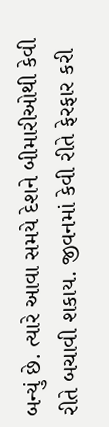બન્યું છે. ત્યારે આવા સમયે દેશને બીમારીઓથી કેવી રીતે બચાવી શકાય. જીવનમાં કેવી રીતે ફેરફાર કરી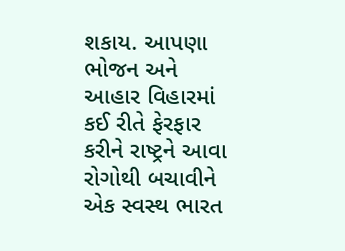શકાય. આપણા ભોજન અને આહાર વિહારમાં કઈ રીતે ફેરફાર કરીને રાષ્ટ્રને આવા રોગોથી બચાવીને એક સ્વસ્થ ભારત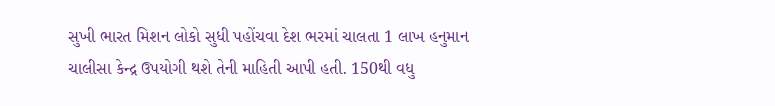સુખી ભારત મિશન લોકો સુધી પહોંચવા દેશ ભરમાં ચાલતા 1 લાખ હનુમાન ચાલીસા કેન્દ્ર ઉપયોગી થશે તેની માહિતી આપી હતી. 150થી વધુ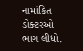નામાંકિત ડોક્ટરઓ ભાગ લીધો.